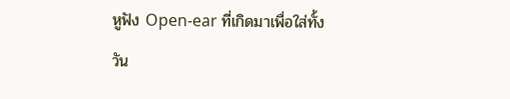หูฟัง Open-ear ที่เกิดมาเพื่อใส่ทั้งวัน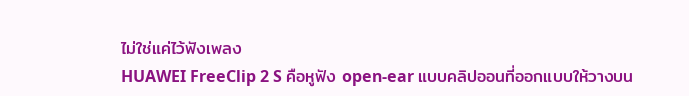ไม่ใช่แค่ไว้ฟังเพลง
HUAWEI FreeClip 2 S คือหูฟัง open-ear แบบคลิปออนที่ออกแบบให้วางบน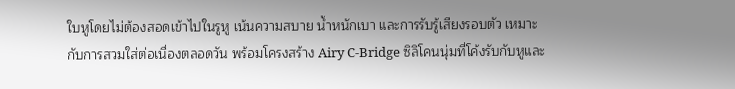ใบหูโดยไม่ต้องสอดเข้าไปในรูหู เน้นความสบาย น้ำหนักเบา และการรับรู้เสียงรอบตัว เหมาะกับการสวมใส่ต่อเนื่องตลอดวัน พร้อมโครงสร้าง Airy C-Bridge ซิลิโคนนุ่มที่โค้งรับกับหูและ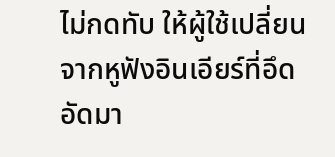ไม่กดทับ ให้ผู้ใช้เปลี่ยนจากหูฟังอินเอียร์ที่อึดอัดมา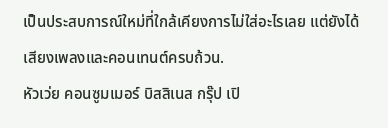เป็นประสบการณ์ใหม่ที่ใกล้เคียงการไม่ใส่อะไรเลย แต่ยังได้เสียงเพลงและคอนเทนต์ครบถ้วน.
หัวเว่ย คอนซูมเมอร์ บิสสิเนส กรุ๊ป เปิ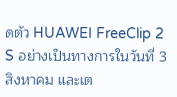ดตัว HUAWEI FreeClip 2 S อย่างเป็นทางการในวันที่ 3 สิงหาคม และเต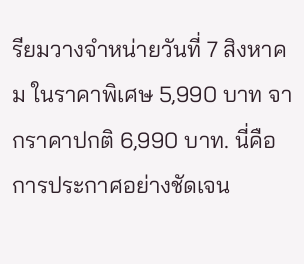รียมวางจำหน่ายวันที่ 7 สิงหาคม ในราคาพิเศษ 5,990 บาท จากราคาปกติ 6,990 บาท. นี่คือการประกาศอย่างชัดเจน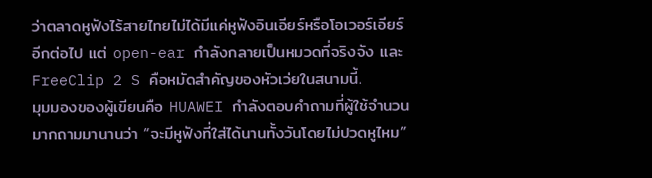ว่าตลาดหูฟังไร้สายไทยไม่ได้มีแค่หูฟังอินเอียร์หรือโอเวอร์เอียร์อีกต่อไป แต่ open-ear กำลังกลายเป็นหมวดที่จริงจัง และ FreeClip 2 S คือหมัดสำคัญของหัวเว่ยในสนามนี้.
มุมมองของผู้เขียนคือ HUAWEI กำลังตอบคำถามที่ผู้ใช้จำนวนมากถามมานานว่า “จะมีหูฟังที่ใส่ได้นานทั้งวันโดยไม่ปวดหูไหม”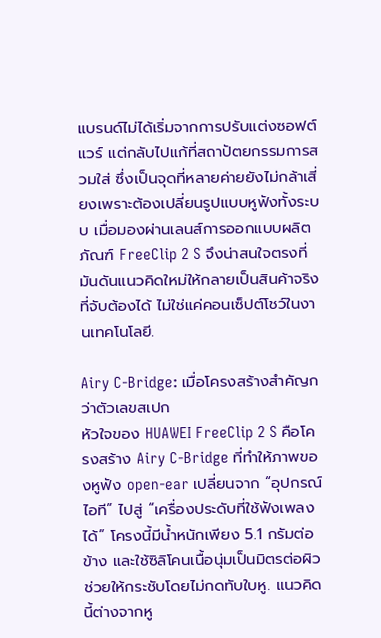แบรนด์ไม่ได้เริ่มจากการปรับแต่งซอฟต์แวร์ แต่กลับไปแก้ที่สถาปัตยกรรมการสวมใส่ ซึ่งเป็นจุดที่หลายค่ายยังไม่กล้าเสี่ยงเพราะต้องเปลี่ยนรูปแบบหูฟังทั้งระบบ เมื่อมองผ่านเลนส์การออกแบบผลิตภัณฑ์ FreeClip 2 S จึงน่าสนใจตรงที่มันดันแนวคิดใหม่ให้กลายเป็นสินค้าจริงที่จับต้องได้ ไม่ใช่แค่คอนเซ็ปต์โชว์ในงานเทคโนโลยี.

Airy C-Bridge: เมื่อโครงสร้างสำคัญกว่าตัวเลขสเปก
หัวใจของ HUAWEI FreeClip 2 S คือโครงสร้าง Airy C-Bridge ที่ทำให้ภาพของหูฟัง open-ear เปลี่ยนจาก “อุปกรณ์ไอที” ไปสู่ “เครื่องประดับที่ใช้ฟังเพลงได้” โครงนี้มีน้ำหนักเพียง 5.1 กรัมต่อข้าง และใช้ซิลิโคนเนื้อนุ่มเป็นมิตรต่อผิว ช่วยให้กระชับโดยไม่กดทับใบหู. แนวคิดนี้ต่างจากหู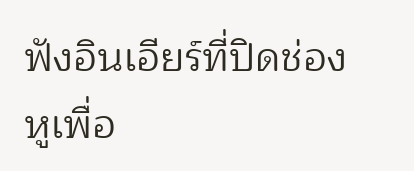ฟังอินเอียร์ที่ปิดช่องหูเพื่อ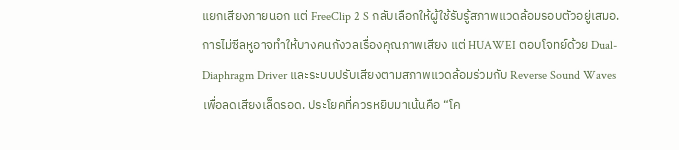แยกเสียงภายนอก แต่ FreeClip 2 S กลับเลือกให้ผู้ใช้รับรู้สภาพแวดล้อมรอบตัวอยู่เสมอ.
การไม่ซีลหูอาจทำให้บางคนกังวลเรื่องคุณภาพเสียง แต่ HUAWEI ตอบโจทย์ด้วย Dual-Diaphragm Driver และระบบปรับเสียงตามสภาพแวดล้อมร่วมกับ Reverse Sound Waves เพื่อลดเสียงเล็ดรอด. ประโยคที่ควรหยิบมาเน้นคือ “โค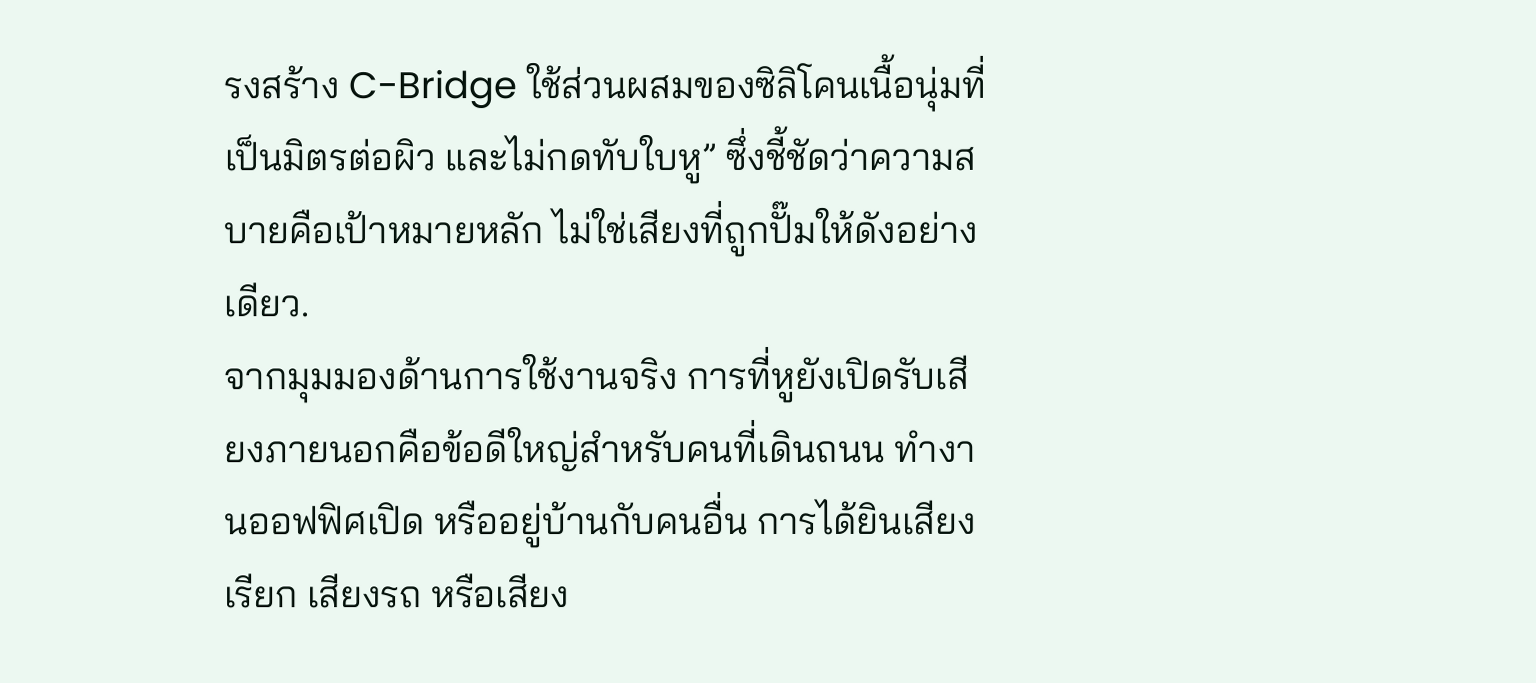รงสร้าง C-Bridge ใช้ส่วนผสมของซิลิโคนเนื้อนุ่มที่เป็นมิตรต่อผิว และไม่กดทับใบหู” ซึ่งชี้ชัดว่าความสบายคือเป้าหมายหลัก ไม่ใช่เสียงที่ถูกปั๊มให้ดังอย่างเดียว.
จากมุมมองด้านการใช้งานจริง การที่หูยังเปิดรับเสียงภายนอกคือข้อดีใหญ่สำหรับคนที่เดินถนน ทำงานออฟฟิศเปิด หรืออยู่บ้านกับคนอื่น การได้ยินเสียงเรียก เสียงรถ หรือเสียง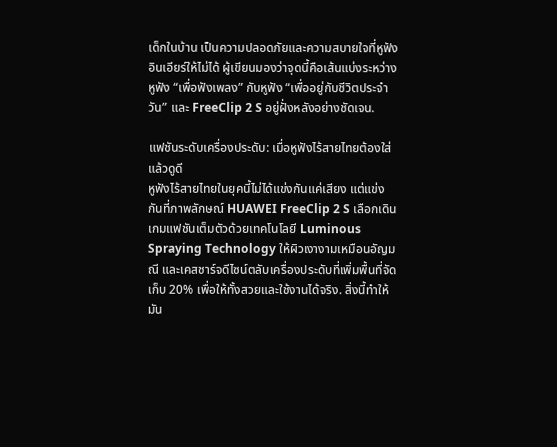เด็กในบ้าน เป็นความปลอดภัยและความสบายใจที่หูฟังอินเอียร์ให้ไม่ได้ ผู้เขียนมองว่าจุดนี้คือเส้นแบ่งระหว่างหูฟัง “เพื่อฟังเพลง” กับหูฟัง “เพื่ออยู่กับชีวิตประจำวัน” และ FreeClip 2 S อยู่ฝั่งหลังอย่างชัดเจน.

แฟชันระดับเครื่องประดับ: เมื่อหูฟังไร้สายไทยต้องใส่แล้วดูดี
หูฟังไร้สายไทยในยุคนี้ไม่ได้แข่งกันแค่เสียง แต่แข่งกันที่ภาพลักษณ์ HUAWEI FreeClip 2 S เลือกเดินเกมแฟชันเต็มตัวด้วยเทคโนโลยี Luminous Spraying Technology ให้ผิวเงางามเหมือนอัญมณี และเคสชาร์จดีไซน์ตลับเครื่องประดับที่เพิ่มพื้นที่จัดเก็บ 20% เพื่อให้ทั้งสวยและใช้งานได้จริง. สิ่งนี้ทำให้มัน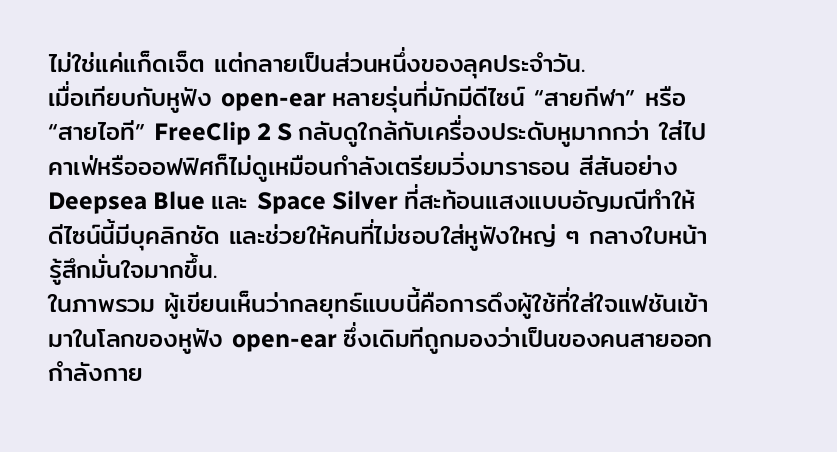ไม่ใช่แค่แก็ดเจ็ต แต่กลายเป็นส่วนหนึ่งของลุคประจำวัน.
เมื่อเทียบกับหูฟัง open-ear หลายรุ่นที่มักมีดีไซน์ “สายกีฬา” หรือ “สายไอที” FreeClip 2 S กลับดูใกล้กับเครื่องประดับหูมากกว่า ใส่ไปคาเฟ่หรือออฟฟิศก็ไม่ดูเหมือนกำลังเตรียมวิ่งมาราธอน สีสันอย่าง Deepsea Blue และ Space Silver ที่สะท้อนแสงแบบอัญมณีทำให้ดีไซน์นี้มีบุคลิกชัด และช่วยให้คนที่ไม่ชอบใส่หูฟังใหญ่ ๆ กลางใบหน้า รู้สึกมั่นใจมากขึ้น.
ในภาพรวม ผู้เขียนเห็นว่ากลยุทธ์แบบนี้คือการดึงผู้ใช้ที่ใส่ใจแฟชันเข้ามาในโลกของหูฟัง open-ear ซึ่งเดิมทีถูกมองว่าเป็นของคนสายออกกำลังกาย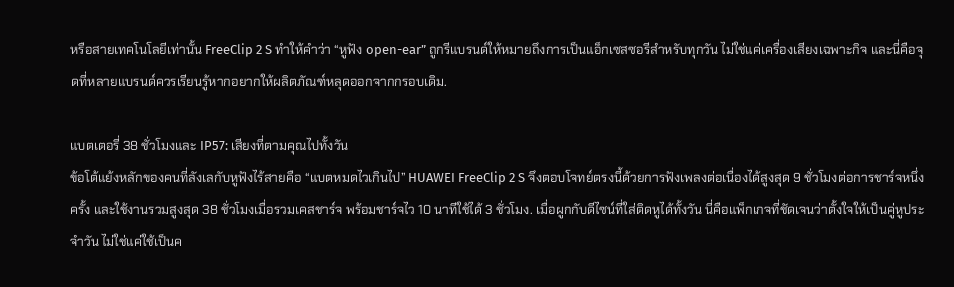หรือสายเทคโนโลยีเท่านั้น FreeClip 2 S ทำให้คำว่า “หูฟัง open-ear” ถูกรีแบรนด์ให้หมายถึงการเป็นแอ็กเซสซอรีสำหรับทุกวัน ไม่ใช่แค่เครื่องเสียงเฉพาะกิจ และนี่คือจุดที่หลายแบรนด์ควรเรียนรู้หากอยากให้ผลิตภัณฑ์หลุดออกจากกรอบเดิม.

แบตเตอรี่ 38 ชั่วโมงและ IP57: เสียงที่ตามคุณไปทั้งวัน
ข้อโต้แย้งหลักของคนที่ลังเลกับหูฟังไร้สายคือ “แบตหมดไวเกินไป” HUAWEI FreeClip 2 S จึงตอบโจทย์ตรงนี้ด้วยการฟังเพลงต่อเนื่องได้สูงสุด 9 ชั่วโมงต่อการชาร์จหนึ่งครั้ง และใช้งานรวมสูงสุด 38 ชั่วโมงเมื่อรวมเคสชาร์จ พร้อมชาร์จไว 10 นาทีใช้ได้ 3 ชั่วโมง. เมื่อผูกกับดีไซน์ที่ใส่ติดหูได้ทั้งวัน นี่คือแพ็กเกจที่ชัดเจนว่าตั้งใจให้เป็นคู่หูประจำวัน ไม่ใช่แค่ใช้เป็นค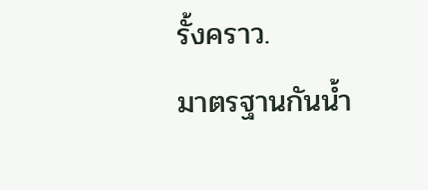รั้งคราว.
มาตรฐานกันน้ำ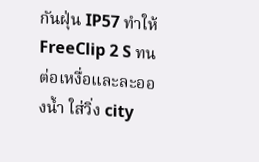กันฝุ่น IP57 ทำให้ FreeClip 2 S ทนต่อเหงื่อและละอองน้ำ ใส่วิ่ง city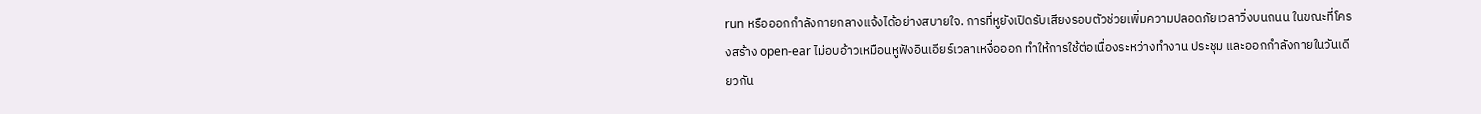run หรือออกกำลังกายกลางแจ้งได้อย่างสบายใจ. การที่หูยังเปิดรับเสียงรอบตัวช่วยเพิ่มความปลอดภัยเวลาวิ่งบนถนน ในขณะที่โครงสร้าง open-ear ไม่อบอ้าวเหมือนหูฟังอินเอียร์เวลาเหงื่อออก ทำให้การใช้ต่อเนื่องระหว่างทำงาน ประชุม และออกกำลังกายในวันเดียวกัน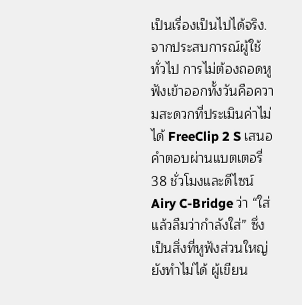เป็นเรื่องเป็นไปได้จริง.
จากประสบการณ์ผู้ใช้ทั่วไป การไม่ต้องถอดหูฟังเข้าออกทั้งวันคือความสะดวกที่ประเมินค่าไม่ได้ FreeClip 2 S เสนอคำตอบผ่านแบตเตอรี่ 38 ชั่วโมงและดีไซน์ Airy C-Bridge ว่า “ใส่แล้วลืมว่ากำลังใส่” ซึ่งเป็นสิ่งที่หูฟังส่วนใหญ่ยังทำไม่ได้ ผู้เขียน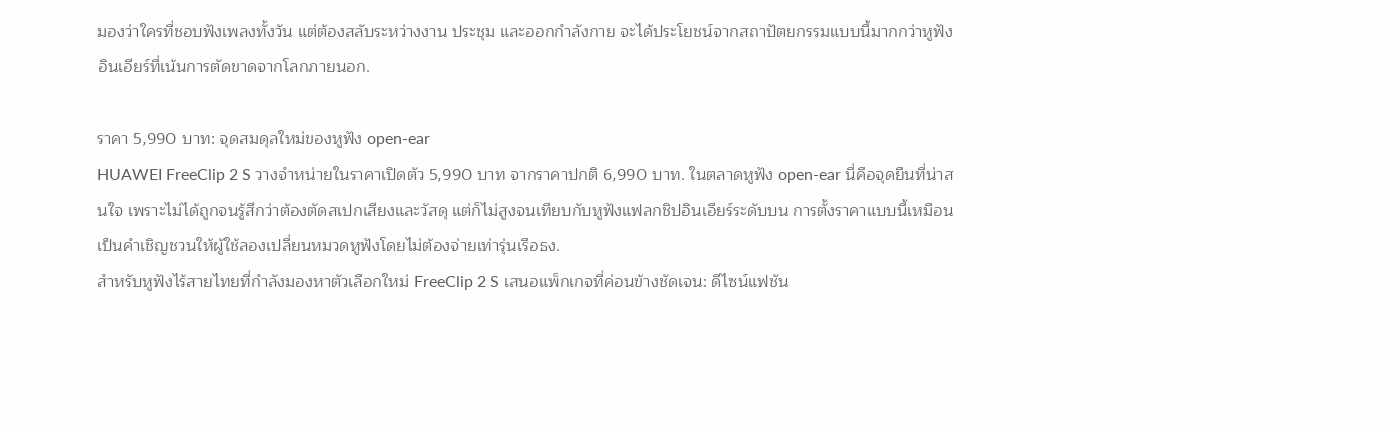มองว่าใครที่ชอบฟังเพลงทั้งวัน แต่ต้องสลับระหว่างงาน ประชุม และออกกำลังกาย จะได้ประโยชน์จากสถาปัตยกรรมแบบนี้มากกว่าหูฟังอินเอียร์ที่เน้นการตัดขาดจากโลกภายนอก.

ราคา 5,990 บาท: จุดสมดุลใหม่ของหูฟัง open-ear
HUAWEI FreeClip 2 S วางจำหน่ายในราคาเปิดตัว 5,990 บาท จากราคาปกติ 6,990 บาท. ในตลาดหูฟัง open-ear นี่คือจุดยืนที่น่าสนใจ เพราะไม่ได้ถูกจนรู้สึกว่าต้องตัดสเปกเสียงและวัสดุ แต่ก็ไม่สูงจนเทียบกับหูฟังแฟลกชิปอินเอียร์ระดับบน การตั้งราคาแบบนี้เหมือนเป็นคำเชิญชวนให้ผู้ใช้ลองเปลี่ยนหมวดหูฟังโดยไม่ต้องจ่ายเท่ารุ่นเรือธง.
สำหรับหูฟังไร้สายไทยที่กำลังมองหาตัวเลือกใหม่ FreeClip 2 S เสนอแพ็กเกจที่ค่อนข้างชัดเจน: ดีไซน์แฟชัน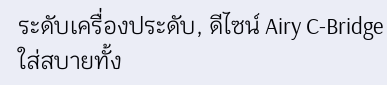ระดับเครื่องประดับ, ดีไซน์ Airy C-Bridge ใส่สบายทั้ง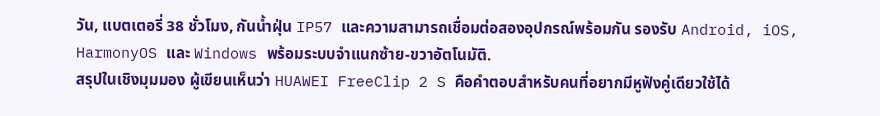วัน, แบตเตอรี่ 38 ชั่วโมง, กันน้ำฝุ่น IP57 และความสามารถเชื่อมต่อสองอุปกรณ์พร้อมกัน รองรับ Android, iOS, HarmonyOS และ Windows พร้อมระบบจำแนกซ้าย-ขวาอัตโนมัติ.
สรุปในเชิงมุมมอง ผู้เขียนเห็นว่า HUAWEI FreeClip 2 S คือคำตอบสำหรับคนที่อยากมีหูฟังคู่เดียวใช้ได้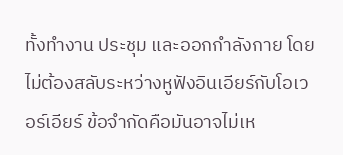ทั้งทำงาน ประชุม และออกกำลังกาย โดยไม่ต้องสลับระหว่างหูฟังอินเอียร์กับโอเวอร์เอียร์ ข้อจำกัดคือมันอาจไม่เห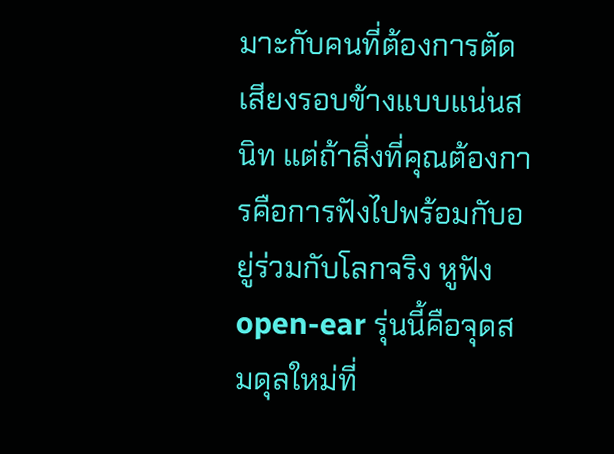มาะกับคนที่ต้องการตัดเสียงรอบข้างแบบแน่นสนิท แต่ถ้าสิ่งที่คุณต้องการคือการฟังไปพร้อมกับอยู่ร่วมกับโลกจริง หูฟัง open-ear รุ่นนี้คือจุดสมดุลใหม่ที่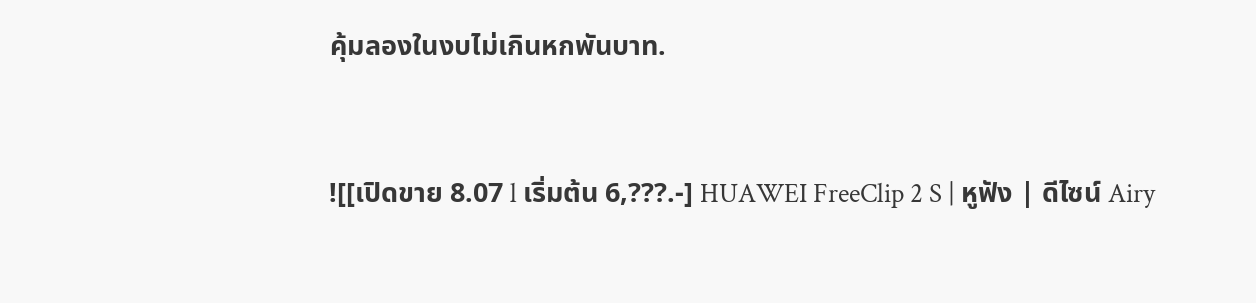คุ้มลองในงบไม่เกินหกพันบาท.


![[เปิดขาย 8.07 l เริ่มต้น 6,???.-] HUAWEI FreeClip 2 S | หูฟัง | ดีไซน์ Airy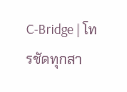C-Bridge | โทรชัดทุกสา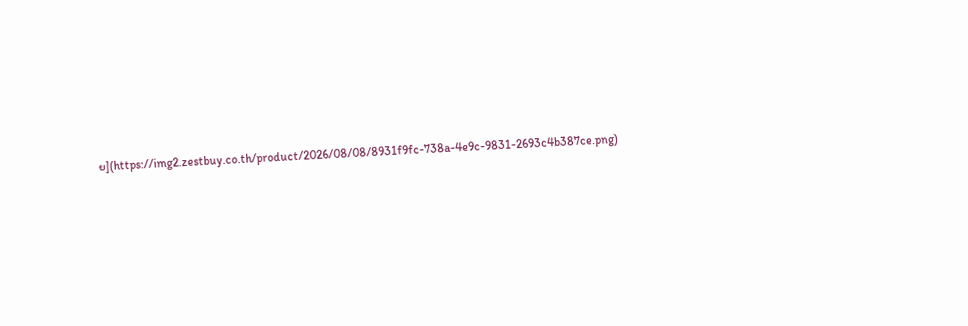ย](https://img2.zestbuy.co.th/product/2026/08/08/8931f9fc-738a-4e9c-9831-2693c4b387ce.png)